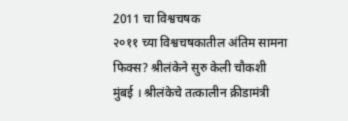2011 चा विश्वचषक
२०११ च्या विश्वचषकातील अंतिम सामना फिक्स? श्रीलंकेने सुरु केली चौकशी
मुंबई । श्रीलंकेचे तत्कालीन क्रीडामंत्री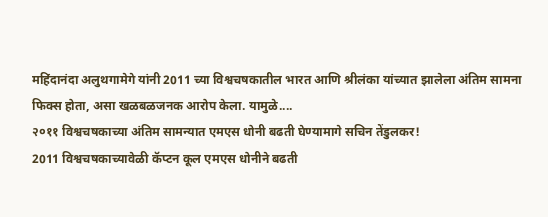महिंदानंदा अलुथगामेगे यांनी 2011 च्या विश्वचषकातील भारत आणि श्रीलंका यांच्यात झालेला अंतिम सामना फिक्स होता, असा खळबळजनक आरोप केला. यामुळे....
२०११ विश्वचषकाच्या अंतिम सामन्यात एमएस धोनी बढती घेण्यामागे सचिन तेंडुलकर!
2011 विश्वचषकाच्यावेळी कॅप्टन कूल एमएस धोनीने बढती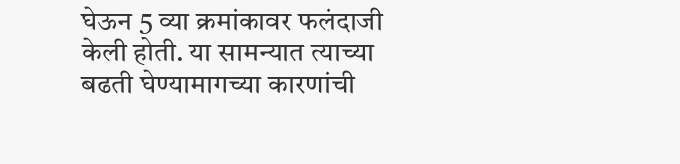घेऊन 5 व्या क्रमांकावर फलंदाजी केली होती. या सामन्यात त्याच्या बढती घेण्यामागच्या कारणांची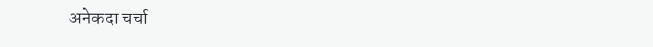अनेकदा चर्चा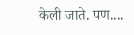केली जाते. पण....